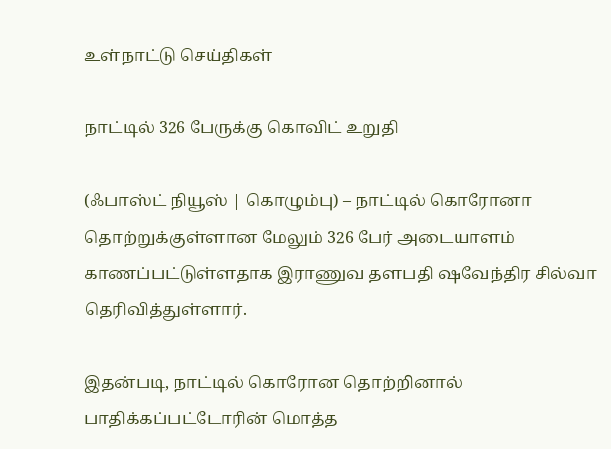உள்நாட்டு செய்திகள்

நாட்டில் 326 பேருக்கு கொவிட் உறுதி

(ஃபாஸ்ட் நியூஸ் | கொழும்பு) – நாட்டில் கொரோனா தொற்றுக்குள்ளான மேலும் 326 பேர் அடையாளம் காணப்பட்டுள்ளதாக இராணுவ தளபதி ஷவேந்திர சில்வா தெரிவித்துள்ளார்.

இதன்படி, நாட்டில் கொரோன தொற்றினால் பாதிக்கப்பட்டோரின் மொத்த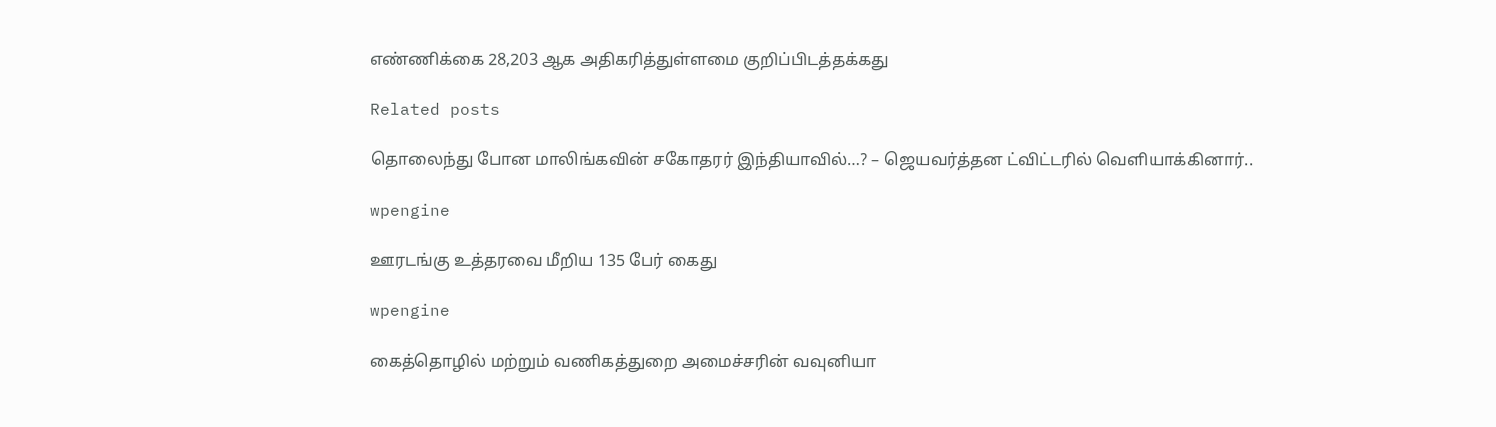எண்ணிக்கை 28,203 ஆக அதிகரித்துள்ளமை குறிப்பிடத்தக்கது

Related posts

தொலைந்து போன மாலிங்கவின் சகோதரர் இந்தியாவில்…? – ஜெயவர்த்தன ட்விட்டரில் வெளியாக்கினார்..

wpengine

ஊரடங்கு உத்தரவை மீறிய 135 பேர் கைது

wpengine

கைத்தொழில் மற்றும் வணிகத்துறை அமைச்சரின் வவுனியா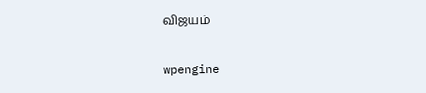விஜயம்

wpengine